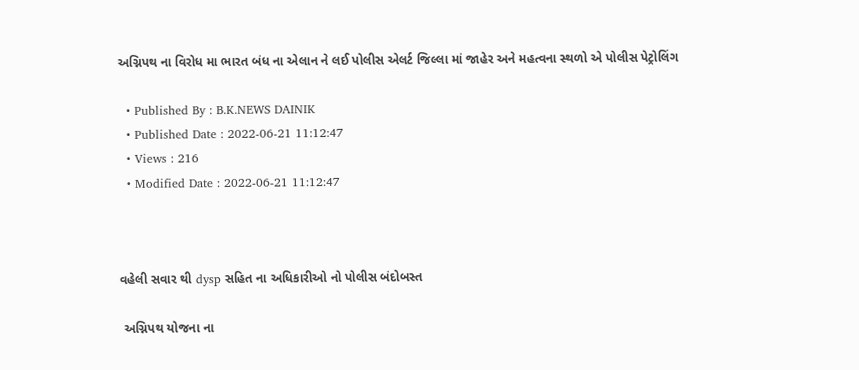અગ્નિપથ ના વિરોધ મા ભારત બંધ ના એલાન ને લઈ પોલીસ એલર્ટ જિલ્લા માં જાહેર અને મહત્વના સ્થળો એ પોલીસ પેટ્રોલિંગ

  • Published By : B.K.NEWS DAINIK
  • Published Date : 2022-06-21 11:12:47
  • Views : 216
  • Modified Date : 2022-06-21 11:12:47



વહેલી સવાર થી dysp સહિત ના અધિકારીઓ નો પોલીસ બંદોબસ્ત

 અગ્નિપથ યોજના ના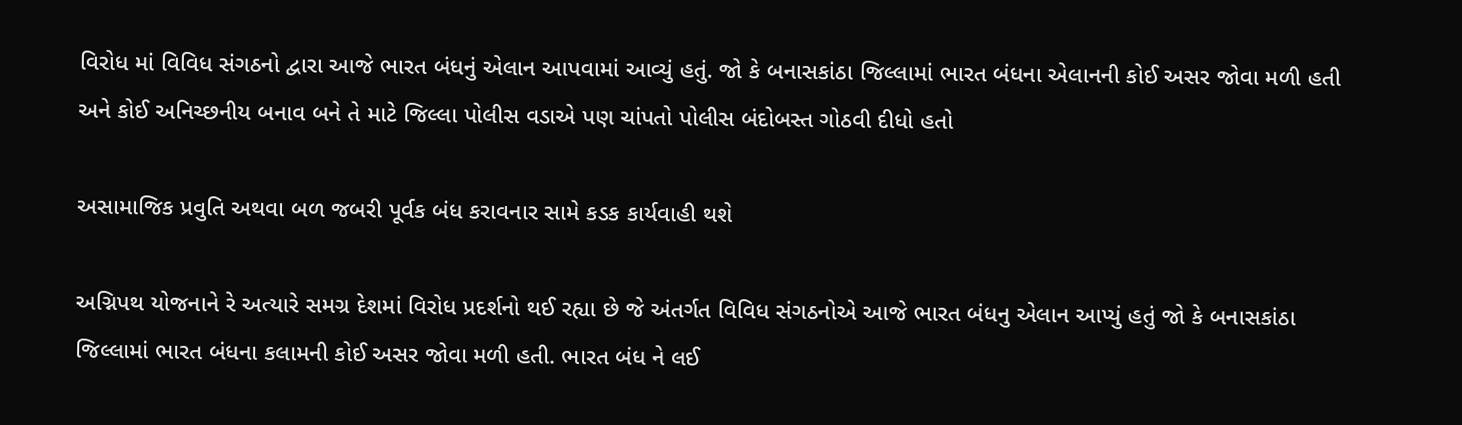વિરોધ માં વિવિધ સંગઠનો દ્વારા આજે ભારત બંધનું એલાન આપવામાં આવ્યું હતું. જો કે બનાસકાંઠા જિલ્લામાં ભારત બંધના એલાનની કોઈ અસર જોવા મળી હતી અને કોઈ અનિચ્છનીય બનાવ બને તે માટે જિલ્લા પોલીસ વડાએ પણ ચાંપતો પોલીસ બંદોબસ્ત ગોઠવી દીધો હતો

અસામાજિક પ્રવુતિ અથવા બળ જબરી પૂર્વક બંધ કરાવનાર સામે કડક કાર્યવાહી થશે

અગ્નિપથ યોજનાને રે અત્યારે સમગ્ર દેશમાં વિરોધ પ્રદર્શનો થઈ રહ્યા છે જે અંતર્ગત વિવિધ સંગઠનોએ આજે ભારત બંધનુ એલાન આપ્યું હતું જો કે બનાસકાંઠા જિલ્લામાં ભારત બંધના કલામની કોઈ અસર જોવા મળી હતી. ભારત બંધ ને લઈ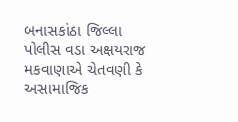બનાસકાંઠા જિલ્લા પોલીસ વડા અક્ષયરાજ મકવાણાએ ચેતવણી કે અસામાજિક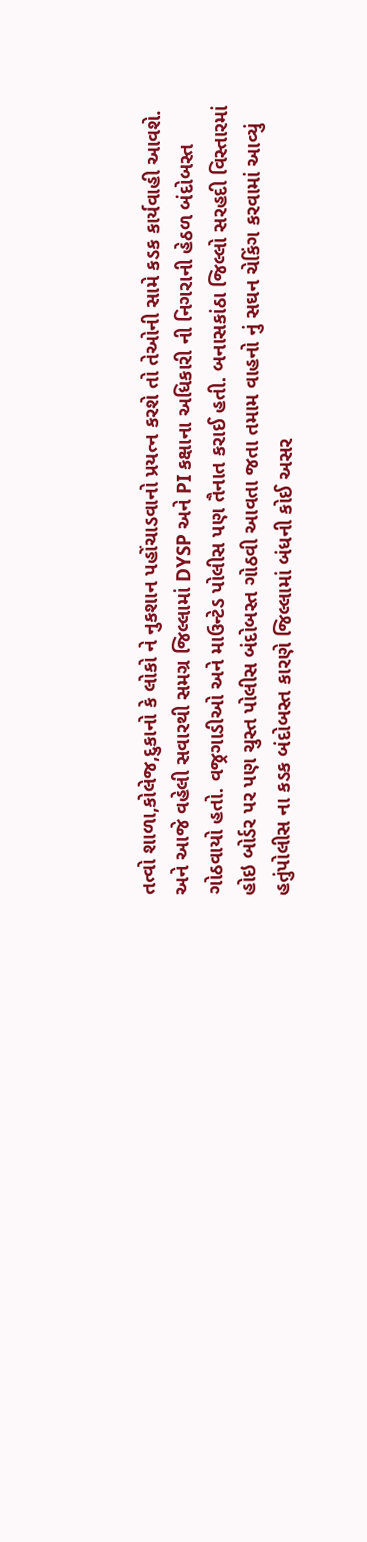તત્વો શાળા,કોલેજ,દુકાનો કે લોકો ને નુકશાન પહોંચાડવાનો પ્રયત્ન કરશે તો તેઓની સામે કડક કાર્યવાહી આવશે. અને આજે વહેલી સવારથી સમગ્ર જિલ્લામાં DYSP અને PI કક્ષાના અધિકારી ની નિગરાની હેઠળ બંદોબસ્ત ગોઠવાયો હતો. વજ્રગાડીઓ અને માઉન્ટેડ પોલીસ પણ તૈનાત કરાઈ હતી. બનાસકાંઠા જિલ્લો સરહદી વિસ્તારમાં હોઇ બોર્ડર પર પણ ચુસ્ત પોલીસ બંદોબસ્ત ગોઠવી આવતા જતા તમામ વાહનો નું સઘન ચેકિંગ કરવામાં આવ્યું હતુંપોલીસ ના કડક બંદોબસ્ત કારણે જિલ્લામાં બંધની કોઈ અસર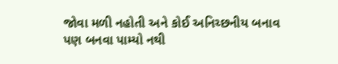જોવા મળી નહોતી અને કોઈ અનિચ્છનીય બનાવ પણ બનવા પામ્યો નથી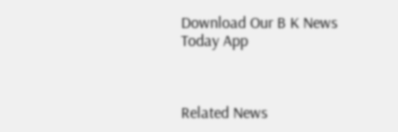Download Our B K News Today App



Related News